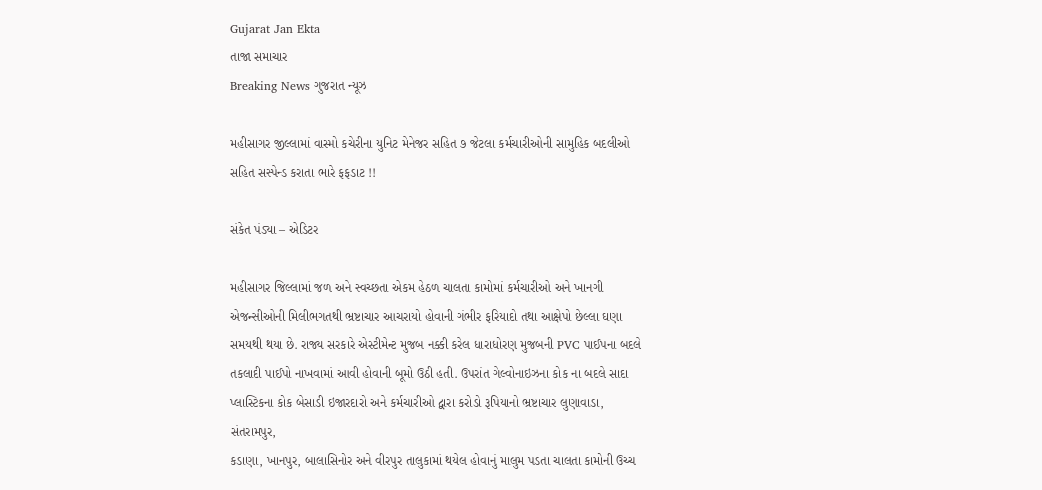Gujarat Jan Ekta
તાજા સમાચાર
Breaking News ગુજરાત ન્યૂઝ

મહીસાગર જીલ્લામાં વાસ્મો કચેરીના યુનિટ મેનેજર સહિત ૭ જેટલા કર્મચારીઓની સામુહિક બદલીઓ સહિત સસ્પેન્ડ કરાતા ભારે ફફડાટ !!

સંકેત પંડ્યા – એડિટર

મહીસાગર જિલ્લામાં જળ અને સ્વચ્છતા એકમ હેઠળ ચાલતા કામોમાં કર્મચારીઓ અને ખાનગી એજન્સીઓની મિલીભગતથી ભ્રષ્ટાચાર આચરાયો હોવાની ગંભીર ફરિયાદો તથા આક્ષેપો છેલ્લા ઘણા સમયથી થયા છે. રાજ્ય સરકારે એસ્ટીમેન્ટ મુજબ નક્કી કરેલ ધારાધોરણ મુજબની PVC પાઈપના બદલે તકલાદી પાઈપો નાખવામાં આવી હોવાની બૂમો ઉઠી હતી. ઉપરાંત ગેલ્વોનાઇઝના કોક ના બદલે સાદા પ્લાસ્ટિકના કોક બેસાડી ઇજારદારો અને કર્મચારીઓ દ્વારા કરોડો રૂપિયાનો ભ્રષ્ટાચાર લુણાવાડા, સંતરામપુર,
કડાણા, ખાનપુર, બાલાસિનોર અને વીરપુર તાલુકામાં થયેલ હોવાનું માલુમ પડતા ચાલતા કામોની ઉચ્ચ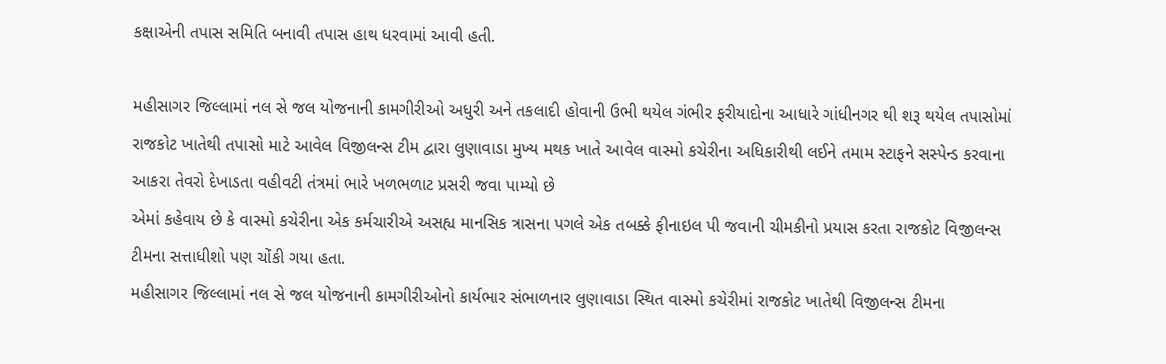કક્ષાએની તપાસ સમિતિ બનાવી તપાસ હાથ ધરવામાં આવી હતી.

મહીસાગર જિલ્લામાં નલ સે જલ યોજનાની કામગીરીઓ અધુરી અને તકલાદી હોવાની ઉભી થયેલ ગંભીર ફરીયાદોના આધારે ગાંધીનગર થી શરૂ થયેલ તપાસોમાં રાજકોટ ખાતેથી તપાસો માટે આવેલ વિજીલન્સ ટીમ દ્વારા લુણાવાડા મુખ્ય મથક ખાતે આવેલ વાસ્મો કચેરીના અધિકારીથી લઈને તમામ સ્ટાફને સસ્પેન્ડ કરવાના આકરા તેવરો દેખાડતા વહીવટી તંત્રમાં ભારે ખળભળાટ પ્રસરી જવા પામ્યો છે
એમાં કહેવાય છે કે વાસ્મો કચેરીના એક કર્મચારીએ અસહ્ય માનસિક ત્રાસના પગલે એક તબક્કે ફીનાઇલ પી જવાની ચીમકીનો પ્રયાસ કરતા રાજકોટ વિજીલન્સ ટીમના સત્તાધીશો પણ ચોંકી ગયા હતા.
મહીસાગર જિલ્લામાં નલ સે જલ યોજનાની કામગીરીઓનો કાર્યભાર સંભાળનાર લુણાવાડા સ્થિત વાસ્મો કચેરીમાં રાજકોટ ખાતેથી વિજીલન્સ ટીમના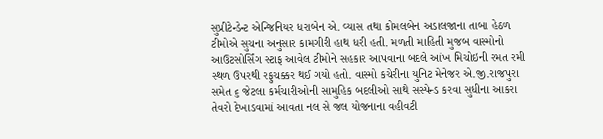સુપ્રીટેન્ડેન્ટ એન્જિનિયર ધરાબેન એ. વ્યાસ તથા કોમલબેન અડાલજાના તાબા હેઠળ ટીમોએ સુચના અનુસાર કામગીરી હાથ ધરી હતી. મળતી માહિતી મુજબ વાસ્મોનો આઉટસોર્સિંગ સ્ટાફ આવેલ ટીમોને સહકાર આપવાના બદલે આંખ મિચોઇની રમત રમી સ્થળ ઉપરથી રફુચક્કર થઈ ગયો હતો. વાસ્મો કચેરીના યુનિટ મેનેજર એ.જી.રાજપુરા સમેત ૬ જેટલા કર્મચારીઓની સામુહિક બદલીઓ સાથે સસ્પેન્ડ કરવા સુધીના આકરા તેવરો દેખાડવામાં આવતા નલ સે જલ યોજનાના વહીવટી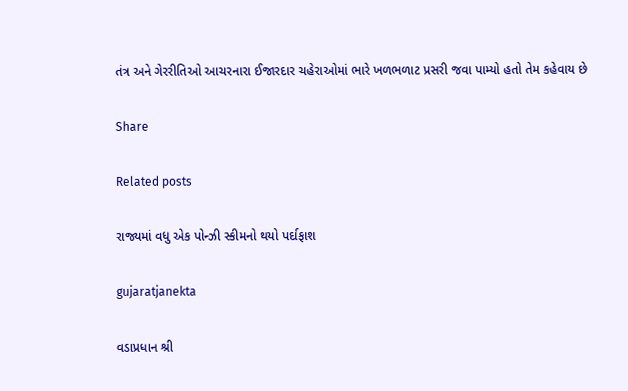તંત્ર અને ગેરરીતિઓ આચરનારા ઈજારદાર ચહેરાઓમાં ભારે ખળભળાટ પ્રસરી જવા પામ્યો હતો તેમ કહેવાય છે

Share

Related posts

રાજ્યમાં વધુ એક પોન્ઝી સ્કીમનો થયો પર્દાફાશ

gujaratjanekta

વડાપ્રધાન શ્રી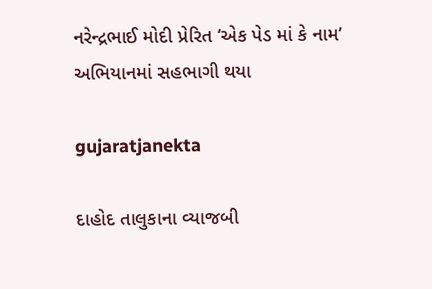નરેન્દ્રભાઈ મોદી પ્રેરિત ‘એક પેડ માં કે નામ’ અભિયાનમાં સહભાગી થયા

gujaratjanekta

દાહોદ તાલુકાના વ્યાજબી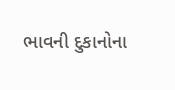ભાવની દુકાનોના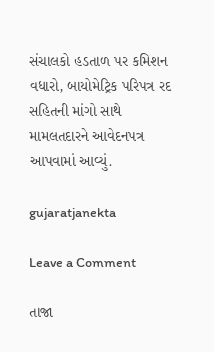સંચાલકો હડતાળ પર કમિશન વધારો, બાયોમેટ્રિક પરિપત્ર રદ સહિતની માંગો સાથે મામલતદારને આવેદનપત્ર આપવામાં આવ્યું.

gujaratjanekta

Leave a Comment

તાજા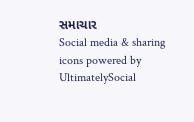સમાચાર
Social media & sharing icons powered by UltimatelySocial